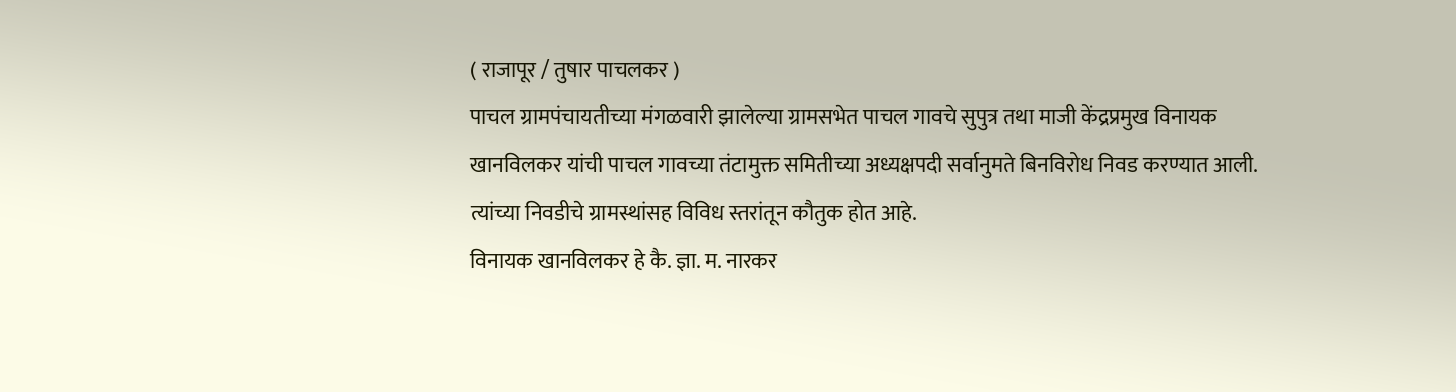( राजापूर / तुषार पाचलकर )
पाचल ग्रामपंचायतीच्या मंगळवारी झालेल्या ग्रामसभेत पाचल गावचे सुपुत्र तथा माजी केंद्रप्रमुख विनायक खानविलकर यांची पाचल गावच्या तंटामुक्त समितीच्या अध्यक्षपदी सर्वानुमते बिनविरोध निवड करण्यात आली. त्यांच्या निवडीचे ग्रामस्थांसह विविध स्तरांतून कौतुक होत आहे.
विनायक खानविलकर हे कै. ज्ञा. म. नारकर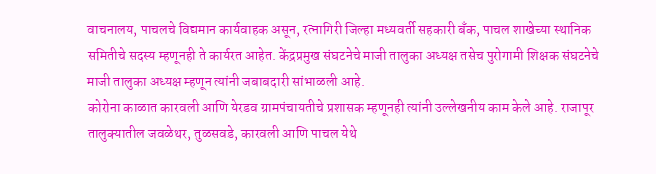वाचनालय, पाचलचे विद्यमान कार्यवाहक असून, रत्नागिरी जिल्हा मध्यवर्ती सहकारी बँक, पाचल शाखेच्या स्थानिक समितीचे सदस्य म्हणूनही ते कार्यरत आहेत. केंद्रप्रमुख संघटनेचे माजी तालुका अध्यक्ष तसेच पुरोगामी शिक्षक संघटनेचे माजी तालुका अध्यक्ष म्हणून त्यांनी जबाबदारी सांभाळली आहे.
कोरोना काळात कारवली आणि येरडव ग्रामपंचायतीचे प्रशासक म्हणूनही त्यांनी उल्लेखनीय काम केले आहे. राजापूर तालुक्यातील जवळेथर, तुळसवडे, कारवली आणि पाचल येथे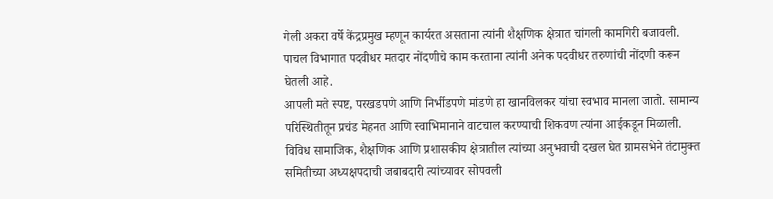गेली अकरा वर्षे केंद्रप्रमुख म्हणून कार्यरत असताना त्यांनी शैक्षणिक क्षेत्रात चांगली कामगिरी बजावली. पाचल विभागात पदवीधर मतदार नोंदणीचे काम करताना त्यांनी अनेक पदवीधर तरुणांची नोंदणी करून घेतली आहे.
आपली मते स्पष्ट, परखडपणे आणि निर्भीडपणे मांडणे हा खानविलकर यांचा स्वभाव मानला जातो. सामान्य परिस्थितीतून प्रचंड मेहनत आणि स्वाभिमानाने वाटचाल करण्याची शिकवण त्यांना आईकडून मिळाली. विविध सामाजिक, शैक्षणिक आणि प्रशासकीय क्षेत्रातील त्यांच्या अनुभवाची दखल घेत ग्रामसभेने तंटामुक्त समितीच्या अध्यक्षपदाची जबाबदारी त्यांच्यावर सोपवली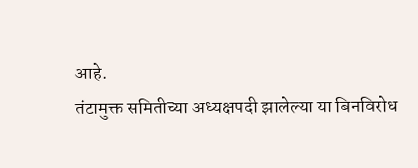आहे.
तंटामुक्त समितीच्या अध्यक्षपदी झालेल्या या बिनविरोध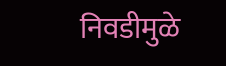निवडीमुळे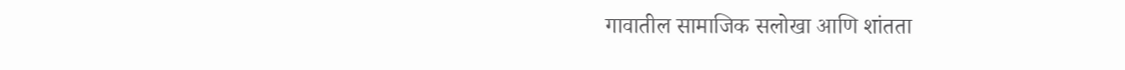गावातील सामाजिक सलोखा आणि शांतता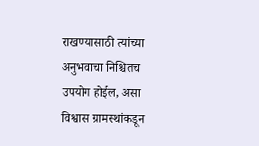राखण्यासाठी त्यांच्या अनुभवाचा निश्चितच उपयोग होईल, असा विश्वास ग्रामस्थांकडून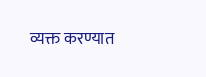व्यक्त करण्यात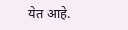येत आहे.